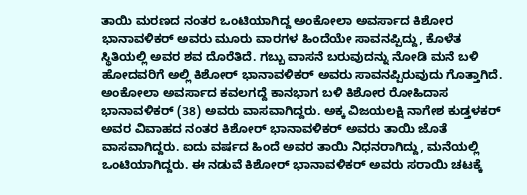ತಾಯಿ ಮರಣದ ನಂತರ ಒಂಟಿಯಾಗಿದ್ದ ಅಂಕೋಲಾ ಅವರ್ಸಾದ ಕಿಶೋರ ಭಾನಾವಳಿಕರ್ ಅವರು ಮೂರು ವಾರಗಳ ಹಿಂದೆಯೇ ಸಾವನಪ್ಪಿದ್ದು, ಕೊಳೆತ ಸ್ಥಿತಿಯಲ್ಲಿ ಅವರ ಶವ ದೊರೆತಿದೆ. ಗಬ್ಬು ವಾಸನೆ ಬರುವುದನ್ನು ನೋಡಿ ಮನೆ ಬಳಿ ಹೋದವರಿಗೆ ಅಲ್ಲಿ ಕಿಶೋರ್ ಭಾನಾವಳಿಕರ್ ಅವರು ಸಾವನಪ್ಪಿರುವುದು ಗೊತ್ತಾಗಿದೆ.
ಅಂಕೋಲಾ ಅವರ್ಸಾದ ಕವಲಗದ್ದೆ ಕಾನಭಾಗ ಬಳಿ ಕಿಶೋರ ರೋಹಿದಾಸ ಭಾನಾವಳಿಕರ್ (38) ಅವರು ವಾಸವಾಗಿದ್ದರು. ಅಕ್ಕ ವಿಜಯಲಕ್ಷಿ ನಾಗೇಶ ಕುಡ್ತಳಕರ್ ಅವರ ವಿವಾಹದ ನಂತರ ಕಿಶೋರ್ ಭಾನಾವಳಿಕರ್ ಅವರು ತಾಯಿ ಜೊತೆ ವಾಸವಾಗಿದ್ದರು. ಐದು ವರ್ಷದ ಹಿಂದೆ ಅವರ ತಾಯಿ ನಿಧನರಾಗಿದ್ದು, ಮನೆಯಲ್ಲಿ ಒಂಟಿಯಾಗಿದ್ದರು. ಈ ನಡುವೆ ಕಿಶೋರ್ ಭಾನಾವಳಿಕರ್ ಅವರು ಸರಾಯಿ ಚಟಕ್ಕೆ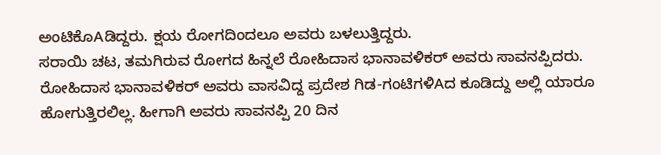ಅಂಟಿಕೊAಡಿದ್ದರು. ಕ್ಷಯ ರೋಗದಿಂದಲೂ ಅವರು ಬಳಲುತ್ತಿದ್ದರು.
ಸರಾಯಿ ಚಟ, ತಮಗಿರುವ ರೋಗದ ಹಿನ್ನಲೆ ರೋಹಿದಾಸ ಭಾನಾವಳಿಕರ್ ಅವರು ಸಾವನಪ್ಪಿದರು. ರೋಹಿದಾಸ ಭಾನಾವಳಿಕರ್ ಅವರು ವಾಸವಿದ್ದ ಪ್ರದೇಶ ಗಿಡ-ಗಂಟಿಗಳಿAದ ಕೂಡಿದ್ದು ಅಲ್ಲಿ ಯಾರೂ ಹೋಗುತ್ತಿರಲಿಲ್ಲ. ಹೀಗಾಗಿ ಅವರು ಸಾವನಪ್ಪಿ 20 ದಿನ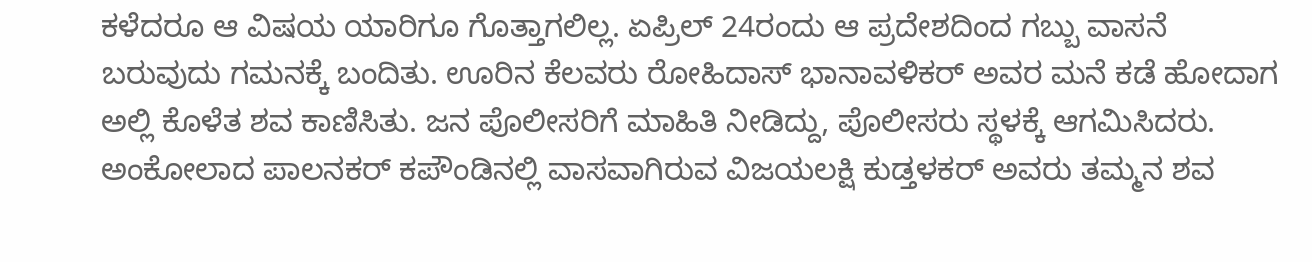ಕಳೆದರೂ ಆ ವಿಷಯ ಯಾರಿಗೂ ಗೊತ್ತಾಗಲಿಲ್ಲ. ಏಪ್ರಿಲ್ 24ರಂದು ಆ ಪ್ರದೇಶದಿಂದ ಗಬ್ಬು ವಾಸನೆ ಬರುವುದು ಗಮನಕ್ಕೆ ಬಂದಿತು. ಊರಿನ ಕೆಲವರು ರೋಹಿದಾಸ್ ಭಾನಾವಳಿಕರ್ ಅವರ ಮನೆ ಕಡೆ ಹೋದಾಗ ಅಲ್ಲಿ ಕೊಳೆತ ಶವ ಕಾಣಿಸಿತು. ಜನ ಪೊಲೀಸರಿಗೆ ಮಾಹಿತಿ ನೀಡಿದ್ದು, ಪೊಲೀಸರು ಸ್ಥಳಕ್ಕೆ ಆಗಮಿಸಿದರು.
ಅಂಕೋಲಾದ ಪಾಲನಕರ್ ಕಪೌಂಡಿನಲ್ಲಿ ವಾಸವಾಗಿರುವ ವಿಜಯಲಕ್ಷಿ ಕುಡ್ತಳಕರ್ ಅವರು ತಮ್ಮನ ಶವ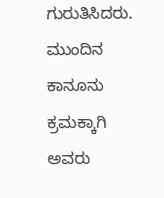ಗುರುತಿಸಿದರು. ಮುಂದಿನ ಕಾನೂನು ಕ್ರಮಕ್ಕಾಗಿ ಅವರು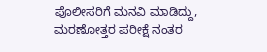ಪೊಲೀಸರಿಗೆ ಮನವಿ ಮಾಡಿದ್ದು, ಮರಣೋತ್ತರ ಪರೀಕ್ಷೆ ನಂತರ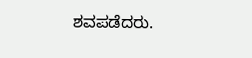ಶವಪಡೆದರು.